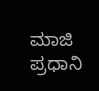ಮಾಜಿ ಪ್ರಧಾನಿ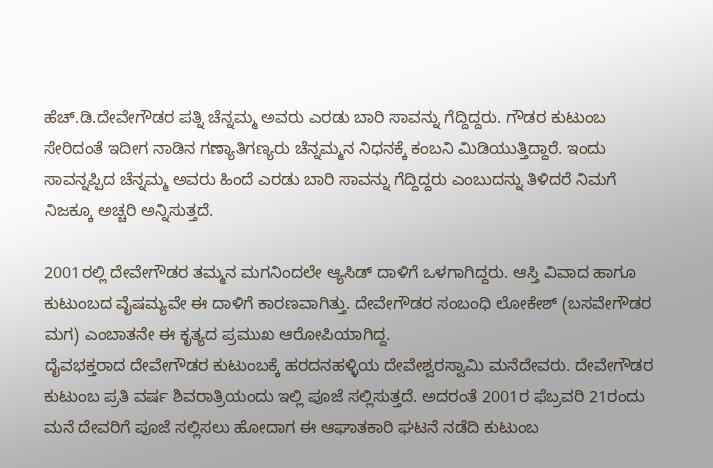ಹೆಚ್.ಡಿ.ದೇವೇಗೌಡರ ಪತ್ನಿ ಚೆನ್ನಮ್ಮ ಅವರು ಎರಡು ಬಾರಿ ಸಾವನ್ನು ಗೆದ್ದಿದ್ದರು. ಗೌಡರ ಕುಟುಂಬ ಸೇರಿದಂತೆ ಇದೀಗ ನಾಡಿನ ಗಣ್ಯಾತಿಗಣ್ಯರು ಚೆನ್ನಮ್ಮನ ನಿಧನಕ್ಕೆ ಕಂಬನಿ ಮಿಡಿಯುತ್ತಿದ್ದಾರೆ. ಇಂದು ಸಾವನ್ನಪ್ಪಿದ ಚೆನ್ನಮ್ಮ ಅವರು ಹಿಂದೆ ಎರಡು ಬಾರಿ ಸಾವನ್ನು ಗೆದ್ದಿದ್ದರು ಎಂಬುದನ್ನು ತಿಳಿದರೆ ನಿಮಗೆ ನಿಜಕ್ಕೂ ಅಚ್ಚರಿ ಅನ್ನಿಸುತ್ತದೆ.

2001ರಲ್ಲಿ ದೇವೇಗೌಡರ ತಮ್ಮನ ಮಗನಿಂದಲೇ ಆ್ಯಸಿಡ್ ದಾಳಿಗೆ ಒಳಗಾಗಿದ್ದರು. ಆಸ್ತಿ ವಿವಾದ ಹಾಗೂ ಕುಟುಂಬದ ವೈಷಮ್ಯವೇ ಈ ದಾಳಿಗೆ ಕಾರಣವಾಗಿತ್ತು. ದೇವೇಗೌಡರ ಸಂಬಂಧಿ ಲೋಕೇಶ್ (ಬಸವೇಗೌಡರ ಮಗ) ಎಂಬಾತನೇ ಈ ಕೃತ್ಯದ ಪ್ರಮುಖ ಆರೋಪಿಯಾಗಿದ್ದ.
ದೈವಭಕ್ತರಾದ ದೇವೇಗೌಡರ ಕುಟುಂಬಕ್ಕೆ ಹರದನಹಳ್ಳಿಯ ದೇವೇಶ್ವರಸ್ವಾಮಿ ಮನೆದೇವರು. ದೇವೇಗೌಡರ ಕುಟುಂಬ ಪ್ರತಿ ವರ್ಷ ಶಿವರಾತ್ರಿಯಂದು ಇಲ್ಲಿ ಪೂಜೆ ಸಲ್ಲಿಸುತ್ತದೆ. ಅದರಂತೆ 2001ರ ಫೆಬ್ರವರಿ 21ರಂದು ಮನೆ ದೇವರಿಗೆ ಪೂಜೆ ಸಲ್ಲಿಸಲು ಹೋದಾಗ ಈ ಆಘಾತಕಾರಿ ಘಟನೆ ನಡೆದಿ ಕುಟುಂಬ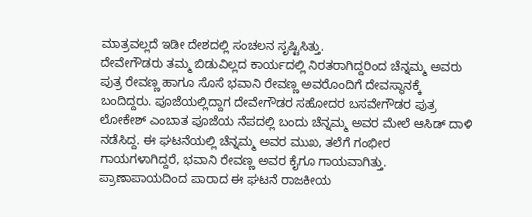ಮಾತ್ರವಲ್ಲದೆ ಇಡೀ ದೇಶದಲ್ಲಿ ಸಂಚಲನ ಸೃಷ್ಟಿಸಿತ್ತು.
ದೇವೇಗೌಡರು ತಮ್ಮ ಬಿಡುವಿಲ್ಲದ ಕಾರ್ಯದಲ್ಲಿ ನಿರತರಾಗಿದ್ದರಿಂದ ಚೆನ್ನಮ್ಮ ಅವರು ಪುತ್ರ ರೇವಣ್ಣ ಹಾಗೂ ಸೊಸೆ ಭವಾನಿ ರೇವಣ್ಣ ಅವರೊಂದಿಗೆ ದೇವಸ್ಥಾನಕ್ಕೆ ಬಂದಿದ್ದರು. ಪೂಜೆಯಲ್ಲಿದ್ದಾಗ ದೇವೇಗೌಡರ ಸಹೋದರ ಬಸವೇಗೌಡರ ಪುತ್ರ ಲೋಕೇಶ್ ಎಂಬಾತ ಪೂಜೆಯ ನೆಪದಲ್ಲಿ ಬಂದು ಚೆನ್ನಮ್ಮ ಅವರ ಮೇಲೆ ಆಸಿಡ್ ದಾಳಿ ನಡೆಸಿದ್ದ. ಈ ಘಟನೆಯಲ್ಲಿ ಚೆನ್ನಮ್ಮ ಅವರ ಮುಖ, ತಲೆಗೆ ಗಂಭೀರ ಗಾಯಗಳಾಗಿದ್ದರೆ, ಭವಾನಿ ರೇವಣ್ಣ ಅವರ ಕೈಗೂ ಗಾಯವಾಗಿತ್ತು. ಪ್ರಾಣಾಪಾಯದಿಂದ ಪಾರಾದ ಈ ಘಟನೆ ರಾಜಕೀಯ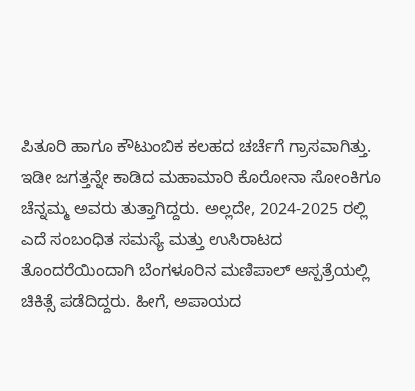ಪಿತೂರಿ ಹಾಗೂ ಕೌಟುಂಬಿಕ ಕಲಹದ ಚರ್ಚೆಗೆ ಗ್ರಾಸವಾಗಿತ್ತು.
ಇಡೀ ಜಗತ್ತನ್ನೇ ಕಾಡಿದ ಮಹಾಮಾರಿ ಕೊರೋನಾ ಸೋಂಕಿಗೂ ಚೆನ್ನಮ್ಮ ಅವರು ತುತ್ತಾಗಿದ್ದರು. ಅಲ್ಲದೇ, 2024-2025 ರಲ್ಲಿ ಎದೆ ಸಂಬಂಧಿತ ಸಮಸ್ಯೆ ಮತ್ತು ಉಸಿರಾಟದ ತೊಂದರೆಯಿಂದಾಗಿ ಬೆಂಗಳೂರಿನ ಮಣಿಪಾಲ್ ಆಸ್ಪತ್ರೆಯಲ್ಲಿ ಚಿಕಿತ್ಸೆ ಪಡೆದಿದ್ದರು. ಹೀಗೆ, ಅಪಾಯದ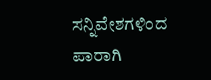ಸನ್ನಿವೇಶಗಳಿಂದ ಪಾರಾಗಿ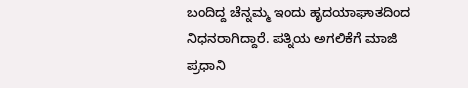ಬಂದಿದ್ದ ಚೆನ್ನಮ್ಮ ಇಂದು ಹೃದಯಾಘಾತದಿಂದ ನಿಧನರಾಗಿದ್ದಾರೆ. ಪತ್ನಿಯ ಅಗಲಿಕೆಗೆ ಮಾಜಿ ಪ್ರಧಾನಿ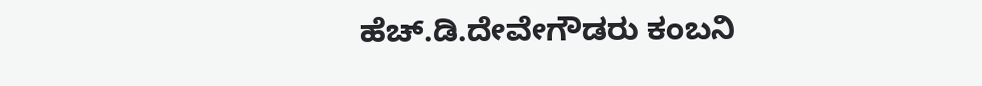ಹೆಚ್.ಡಿ.ದೇವೇಗೌಡರು ಕಂಬನಿ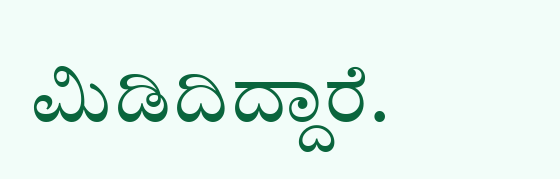ಮಿಡಿದಿದ್ದಾರೆ.